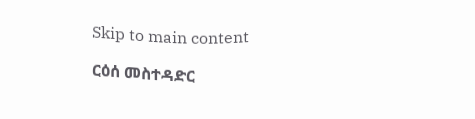Skip to main content

ርዕሰ መስተዳድር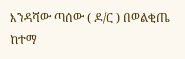እንዳሻው ጣሰው ( ዶ/ር ) በወልቂጤ  ከተማ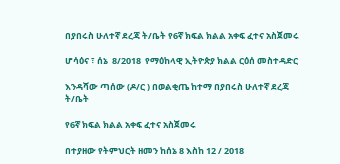በያበሩስ ሁለተኛ ደረጃ ት/ቤት የ6ኛ ክፍል ክልል አቀፍ ፈተና አስጀመሩ

ሆሳዕና ፣ ሰኔ  8/2018  የማዕከላዊ ኢትዮጵያ ክልል ርዕሰ መስተዳድር

እንዳሻው ጣሰው (ዶ/ር ) በወልቂጤ ከተማ በያበሩስ ሁለተኛ ደረጃ ት/ቤት

የ6ኛ ክፍል ክልል አቀፍ ፈተና አስጀመሩ

በተያዘው የትምህርት ዘመን ከሰኔ 8 እስከ 12 / 2018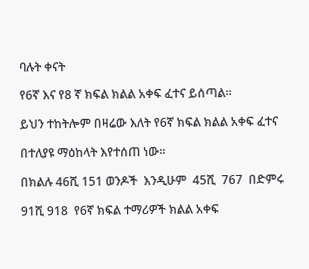ባሉት ቀናት

የ6ኛ እና የ8 ኛ ክፍል ክልል አቀፍ ፈተና ይሰጣል።

ይህን ተከትሎም በዛሬው እለት የ6ኛ ክፍል ክልል አቀፍ ፈተና

በተለያዩ ማዕከላት እየተሰጠ ነው።

በክልሉ 46ሺ 151 ወንዶች  እንዲሁም  45ሺ  767  በድምሩ

91ሺ 918  የ6ኛ ክፍል ተማሪዎች ክልል አቀፍ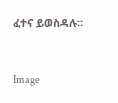ፈተና ይወስዳሉ።



Image